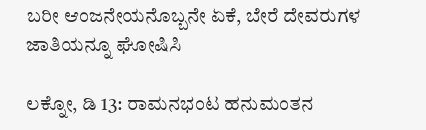ಬರೀ ಆಂಜನೇಯನೊಬ್ಬನೇ ಏಕೆ, ಬೇರೆ ದೇವರುಗಳ ಜಾತಿಯನ್ನೂ ಘೋಷಿಸಿ

ಲಕ್ನೋ, ಡಿ 13: ರಾಮನಭಂಟ ಹನುಮಂತನ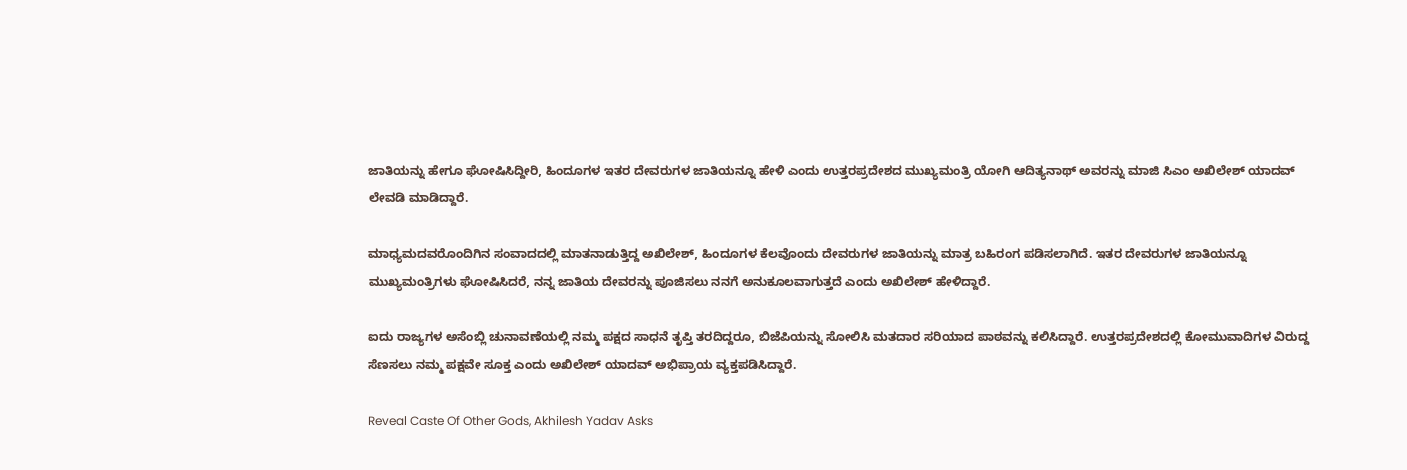ಜಾತಿಯನ್ನು ಹೇಗೂ ಘೋಷಿಸಿದ್ದೀರಿ, ಹಿಂದೂಗಳ ಇತರ ದೇವರುಗಳ ಜಾತಿಯನ್ನೂ ಹೇಳಿ ಎಂದು ಉತ್ತರಪ್ರದೇಶದ ಮುಖ್ಯಮಂತ್ರಿ ಯೋಗಿ ಆದಿತ್ಯನಾಥ್ ಅವರನ್ನು ಮಾಜಿ ಸಿಎಂ ಅಖಿಲೇಶ್ ಯಾದವ್ ಲೇವಡಿ ಮಾಡಿದ್ದಾರೆ.

ಮಾಧ್ಯಮದವರೊಂದಿಗಿನ ಸಂವಾದದಲ್ಲಿ ಮಾತನಾಡುತ್ತಿದ್ದ ಅಖಿಲೇಶ್, ಹಿಂದೂಗಳ ಕೆಲವೊಂದು ದೇವರುಗಳ ಜಾತಿಯನ್ನು ಮಾತ್ರ ಬಹಿರಂಗ ಪಡಿಸಲಾಗಿದೆ. ಇತರ ದೇವರುಗಳ ಜಾತಿಯನ್ನೂ ಮುಖ್ಯಮಂತ್ರಿಗಳು ಘೋಷಿಸಿದರೆ, ನನ್ನ ಜಾತಿಯ ದೇವರನ್ನು ಪೂಜಿಸಲು ನನಗೆ ಅನುಕೂಲವಾಗುತ್ತದೆ ಎಂದು ಅಖಿಲೇಶ್ ಹೇಳಿದ್ದಾರೆ.

ಐದು ರಾಜ್ಯಗಳ ಅಸೆಂಬ್ಲಿ ಚುನಾವಣೆಯಲ್ಲಿ ನಮ್ಮ ಪಕ್ಷದ ಸಾಧನೆ ತೃಪ್ತಿ ತರದಿದ್ದರೂ, ಬಿಜೆಪಿಯನ್ನು ಸೋಲಿಸಿ ಮತದಾರ ಸರಿಯಾದ ಪಾಠವನ್ನು ಕಲಿಸಿದ್ದಾರೆ. ಉತ್ತರಪ್ರದೇಶದಲ್ಲಿ ಕೋಮುವಾದಿಗಳ ವಿರುದ್ದ ಸೆಣಸಲು ನಮ್ಮ ಪಕ್ಷವೇ ಸೂಕ್ತ ಎಂದು ಅಖಿಲೇಶ್ ಯಾದವ್ ಅಭಿಪ್ರಾಯ ವ್ಯಕ್ತಪಡಿಸಿದ್ದಾರೆ.

Reveal Caste Of Other Gods, Akhilesh Yadav Asks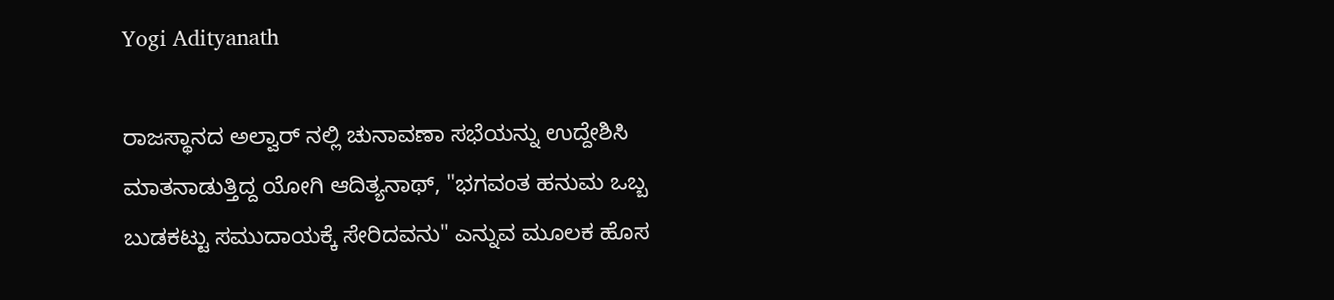Yogi Adityanath

ರಾಜಸ್ಥಾನದ ಅಲ್ವಾರ್ ನಲ್ಲಿ ಚುನಾವಣಾ ಸಭೆಯನ್ನು ಉದ್ದೇಶಿಸಿ ಮಾತನಾಡುತ್ತಿದ್ದ ಯೋಗಿ ಆದಿತ್ಯನಾಥ್, "ಭಗವಂತ ಹನುಮ ಒಬ್ಬ ಬುಡಕಟ್ಟು ಸಮುದಾಯಕ್ಕೆ ಸೇರಿದವನು" ಎನ್ನುವ ಮೂಲಕ ಹೊಸ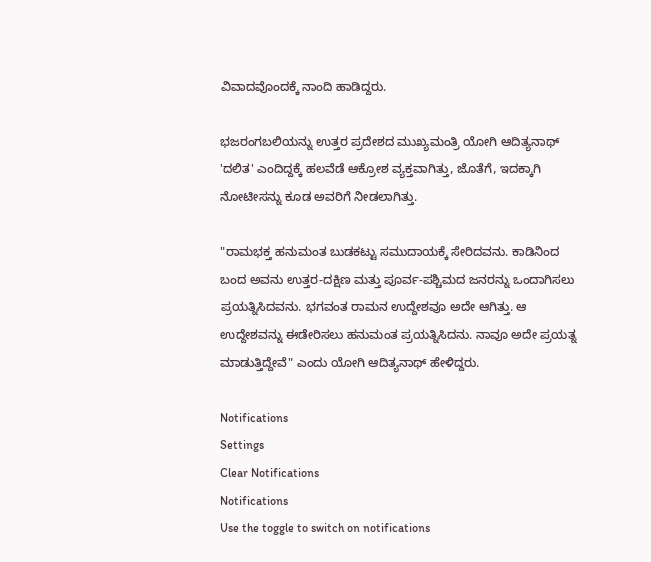ವಿವಾದವೊಂದಕ್ಕೆ ನಾಂದಿ ಹಾಡಿದ್ದರು.

ಭಜರಂಗಬಲಿಯನ್ನು ಉತ್ತರ ಪ್ರದೇಶದ ಮುಖ್ಯಮಂತ್ರಿ ಯೋಗಿ ಆದಿತ್ಯನಾಥ್ 'ದಲಿತ' ಎಂದಿದ್ದಕ್ಕೆ ಹಲವೆಡೆ ಆಕ್ರೋಶ ವ್ಯಕ್ತವಾಗಿತ್ತು, ಜೊತೆಗೆ, ಇದಕ್ಕಾಗಿ ನೋಟೀಸನ್ನು ಕೂಡ ಅವರಿಗೆ ನೀಡಲಾಗಿತ್ತು.

"ರಾಮಭಕ್ತ ಹನುಮಂತ ಬುಡಕಟ್ಟು ಸಮುದಾಯಕ್ಕೆ ಸೇರಿದವನು. ಕಾಡಿನಿಂದ ಬಂದ ಅವನು ಉತ್ತರ-ದಕ್ಷಿಣ ಮತ್ತು ಪೂರ್ವ-ಪಶ್ಚಿಮದ ಜನರನ್ನು ಒಂದಾಗಿಸಲು ಪ್ರಯತ್ನಿಸಿದವನು. ಭಗವಂತ ರಾಮನ ಉದ್ದೇಶವೂ ಅದೇ ಆಗಿತ್ತು. ಆ ಉದ್ದೇಶವನ್ನು ಈಡೇರಿಸಲು ಹನುಮಂತ ಪ್ರಯತ್ನಿಸಿದನು. ನಾವೂ ಅದೇ ಪ್ರಯತ್ನ ಮಾಡುತ್ತಿದ್ದೇವೆ" ಎಂದು ಯೋಗಿ ಆದಿತ್ಯನಾಥ್ ಹೇಳಿದ್ದರು.

Notifications
Settings
Clear Notifications
Notifications
Use the toggle to switch on notifications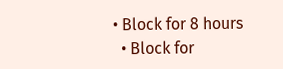• Block for 8 hours
  • Block for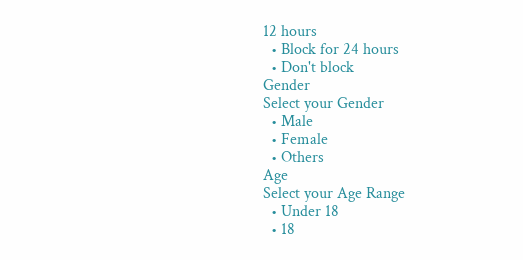12 hours
  • Block for 24 hours
  • Don't block
Gender
Select your Gender
  • Male
  • Female
  • Others
Age
Select your Age Range
  • Under 18
  • 18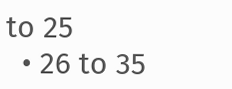to 25
  • 26 to 35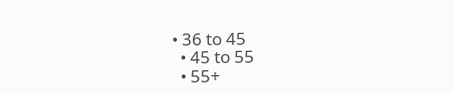• 36 to 45
  • 45 to 55
  • 55+